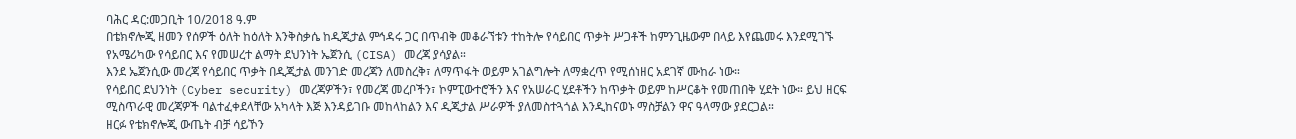ባሕር ዳር:መጋቢት 10/2018 ዓ.ም
በቴክኖሎጂ ዘመን የሰዎች ዕለት ከዕለት እንቅስቃሴ ከዲጂታል ምኅዳሩ ጋር በጥብቅ መቆራኘቱን ተከትሎ የሳይበር ጥቃት ሥጋቶች ከምንጊዜውም በላይ እየጨመሩ እንደሚገኙ የአሜሪካው የሳይበር እና የመሠረተ ልማት ደህንነት ኤጀንሲ (CISA) መረጃ ያሳያል።
እንደ ኤጀንሲው መረጃ የሳይበር ጥቃት በዲጂታል መንገድ መረጃን ለመስረቅ፣ ለማጥፋት ወይም አገልግሎት ለማቋረጥ የሚሰነዘር አደገኛ ሙከራ ነው።
የሳይበር ደህንነት (Cyber security) መረጃዎችን፣ የመረጃ መረቦችን፣ ኮምፒውተሮችን እና የአሠራር ሂደቶችን ከጥቃት ወይም ከሥርቆት የመጠበቅ ሂደት ነው። ይህ ዘርፍ ሚስጥራዊ መረጃዎች ባልተፈቀደላቸው አካላት እጅ እንዳይገቡ መከላከልን እና ዲጂታል ሥራዎች ያለመስተጓጎል እንዲከናወኑ ማስቻልን ዋና ዓላማው ያደርጋል።
ዘርፉ የቴክኖሎጂ ውጤት ብቻ ሳይኾን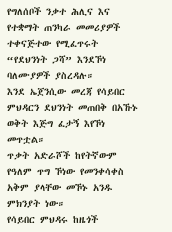የግለሰቦች ንቃተ ሕሊና እና የተቋማት ጠንካራ መመሪያዎች ተቀናጅተው የሚፈጥሩት “የደህንነት ጋሻ” እንደኾነ ባለሙያዎች ያስረዳሉ።
እንደ ኤጀንሲው መረጃ የሳይበር ምህዳርን ደህንነት መጠበቅ በአኹኑ ወቅት እጅግ ፈታኝ እየኾነ መጥቷል።
ጥቃት አድራሾች ከየትኛውም የዓለም ጥግ ኾነው የመንቀሳቀስ አቅም ያላቸው መኾኑ አንዱ ምክንያት ነው።
የሳይበር ምህዳሩ ከዜጎች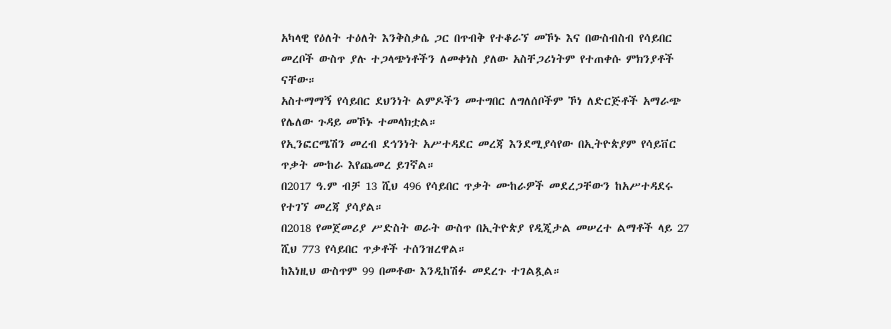አካላዊ የዕለት ተዕለት እንቅስቃሴ ጋር በጥብቅ የተቆራኘ መኾኑ እና በውስብስብ የሳይበር መረቦች ውስጥ ያሉ ተጋላጭነቶችን ለመቀነስ ያለው አስቸጋሪነትም የተጠቀሱ ምክንያቶች ናቸው።
አስተማማኝ የሳይበር ደህንነት ልምዶችን መተግበር ለግለሰቦችም ኾነ ለድርጅቶች አማራጭ የሌለው ጉዳይ መኾኑ ተመላክቷል።
የኢንፎርሜሽን መረብ ደኅንነት አሥተዳደር መረጃ እንደሚያሳየው በኢትዮጵያም የሳይቨር ጥቃት ሙከራ እየጨመረ ይገኛል።
በ2017 ዓ.ም ብቻ 13 ሺህ 496 የሳይበር ጥቃት ሙከራዎች መደረጋቸውን ከአሥተዳደሩ የተገኘ መረጃ ያሳያል።
በ2018 የመጀመሪያ ሥድስት ወራት ውስጥ በኢትዮጵያ የዲጂታል መሠረተ ልማቶች ላይ 27 ሺህ 773 የሳይበር ጥቃቶች ተሰንዝረዋል።
ከእነዚህ ውስጥም 99 በመቶው እንዲከሽፉ መደረጉ ተገልጿል።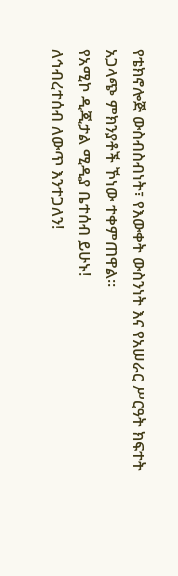የቴክኖሎጅ ውስብስብነት፣ የእውቀት ውስንነት እና የአሠራር ሥርዓት ክፍተት አጋላጭ ምክንያቶች ኾነው ተቀምጠዋል።
የአሚኮ ዲጂታል ሚዲያ ቤተሰብ ይሁኑ!
ለኅብረተሰብ ለውጥ እንተጋለን!